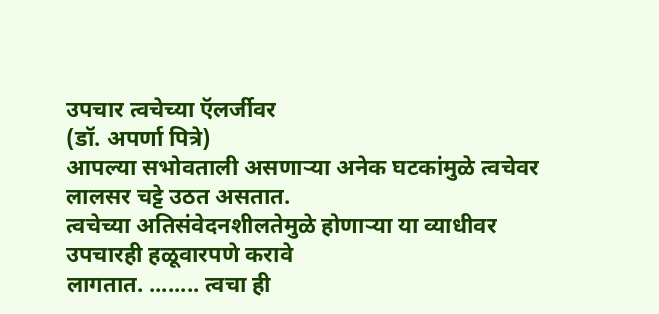उपचार त्वचेच्या ऍलर्जीवर
(डॉ. अपर्णा पित्रे)
आपल्या सभोवताली असणाऱ्या अनेक घटकांमुळे त्वचेवर लालसर चट्टे उठत असतात.
त्वचेच्या अतिसंवेदनशीलतेमुळे होणाऱ्या या व्याधीवर उपचारही हळूवारपणे करावे
लागतात. ........ त्वचा ही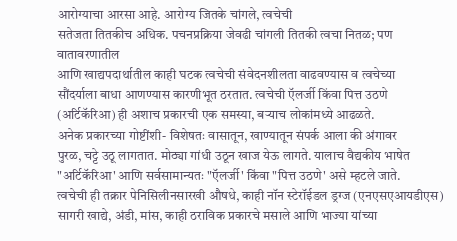आरोग्याचा आरसा आहे. आरोग्य जितके चांगले, त्वचेची
सतेजता तितकीच अधिक. पचनप्रक्रिया जेवढी चांगली तितकी त्वचा नितळ; पण वातावरणातील
आणि खाद्यपदार्थातील काही घटक त्वचेची संवेदनशीलता वाढवण्यास व त्वचेच्या
सौंदर्याला बाधा आणण्यास कारणीभूत ठरतात. त्वचेची ऍलर्जी किंवा पित्त उठणे
(अर्टिकॅरिआ) ही अशाच प्रकारची एक समस्या, बऱ्याच लोकांमध्ये आढळते.
अनेक प्रकारच्या गोष्टींशी- विशेषतः वासातून, खाण्यातून संपर्क आला की अंगावर
पुरळ, चट्टे उठू लागतात. मोठ्या गांधी उठून खाज येऊ लागते. यालाच वैद्यकीय भाषेत
"अर्टिकॅरिआ' आणि सर्वसामान्यतः "ऍलर्जी' किंवा "पित्त उठणे' असे म्हटले जाते.
त्वचेची ही तक्रार पेनिसिलीनसारखी औषधे, काही नॉन स्टेरॉईडल ड्रग्ज (एनएसएआयडीएस)
सागरी खाद्ये, अंडी, मांस, काही ठराविक प्रकारचे मसाले आणि भाज्या यांच्या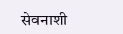सेवनाशी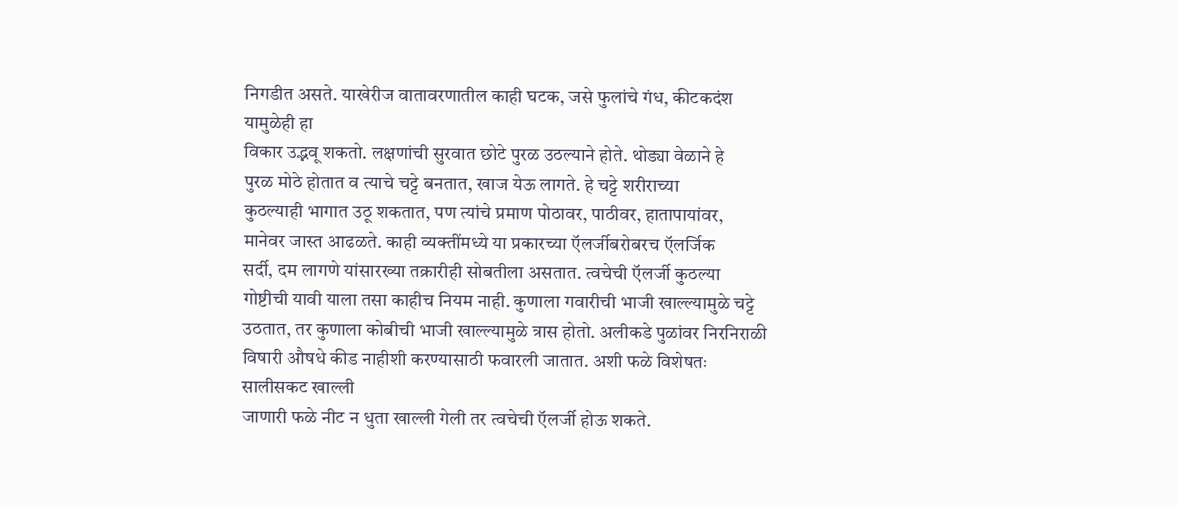निगडीत असते. याखेरीज वातावरणातील काही घटक, जसे फुलांचे गंध, कीटकदंश यामुळेही हा
विकार उद्भवू शकतो. लक्षणांची सुरवात छोटे पुरळ उठल्याने होते. थोड्या वेळाने हे
पुरळ मोठे होतात व त्याचे चट्टे बनतात, खाज येऊ लागते. हे चट्टे शरीराच्या
कुठल्याही भागात उठू शकतात, पण त्यांचे प्रमाण पोठावर, पाठीवर, हातापायांवर,
मानेवर जास्त आढळते. काही व्यक्तींमध्ये या प्रकारच्या ऍलर्जीबरोबरच ऍलर्जिक
सर्दी, दम लागणे यांसारख्या तक्रारीही सोबतीला असतात. त्वचेची ऍलर्जी कुठल्या
गोष्टीची यावी याला तसा काहीच नियम नाही. कुणाला गवारीची भाजी खाल्ल्यामुळे चट्टे
उठतात, तर कुणाला कोबीची भाजी खाल्ल्यामुळे त्रास होतो. अलीकडे पुळांवर निरनिराळी
विषारी औषधे कीड नाहीशी करण्यासाठी फवारली जातात. अशी फळे विशेषतः सालीसकट खाल्ली
जाणारी फळे नीट न धुता खाल्ली गेली तर त्वचेची ऍलर्जी होऊ शकते.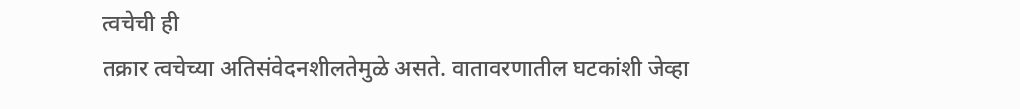त्वचेची ही
तक्रार त्वचेच्या अतिसंवेदनशीलतेमुळे असते. वातावरणातील घटकांशी जेव्हा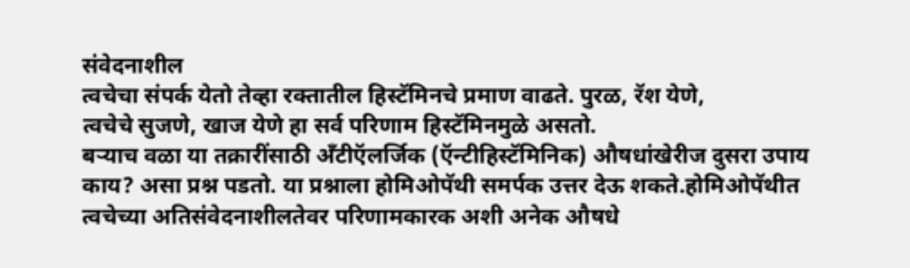संवेदनाशील
त्वचेचा संपर्क येतो तेव्हा रक्तातील हिस्टॅमिनचे प्रमाण वाढते. पुरळ, रॅश येणे,
त्वचेचे सुजणे, खाज येणे हा सर्व परिणाम हिस्टॅमिनमुळे असतो.
बऱ्याच वळा या तक्रारींसाठी अँटीऍलर्जिक (ऍन्टीहिस्टॅमिनिक) औषधांखेरीज दुसरा उपाय
काय? असा प्रश्न पडतो. या प्रश्नाला होमिओपॅथी समर्पक उत्तर देऊ शकते.होमिओपॅथीत
त्वचेच्या अतिसंवेदनाशीलतेवर परिणामकारक अशी अनेक औषधे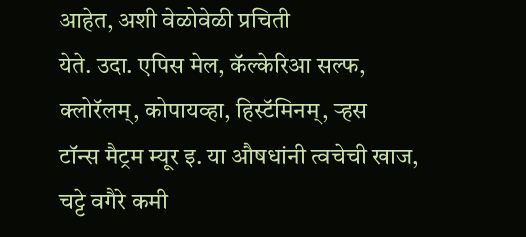आहेत, अशी वेळोवेळी प्रचिती
येते. उदा. एपिस मेल, कॅल्केरिआ सल्फ, क्लोरॅलम्, कोपायव्हा, हिस्टॅमिनम्, ऱ्हस
टॉन्स मैट्रम म्यूर इ. या औषधांनी त्वचेची खाज, चट्टे वगैरे कमी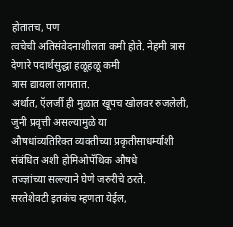होतातच, पण
त्वचेची अतिसंवेदनाशीलता कमी होते. नेहमी त्रास देणारे पदार्थसुद्धा हळूहळू कमी
त्रास द्यायला लागतात.
अर्थात, ऍलर्जी ही मुळात खूपच खोलवर रुजलेली, जुनी प्रवृत्ती असल्यामुळे या
औषधांव्यतिरिक्त व्यक्तीच्या प्रकृतीसाधर्म्याशी संबंधित अशी होमिओपॅथिक औषधे
तज्ज्ञांच्या सल्ल्याने घेणे जरुरीचे ठरते.
सरतेशेवटी इतकंच म्हणता येईल,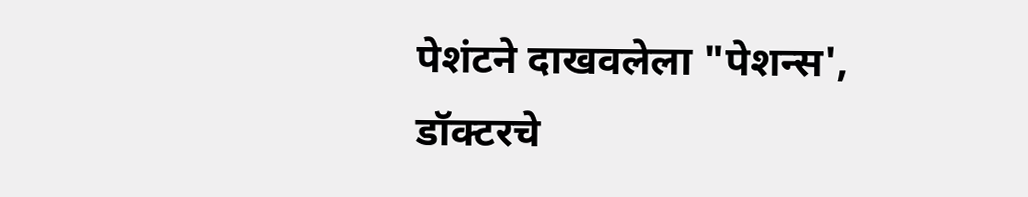पेशंटने दाखवलेला "पेशन्स', डॉक्टरचे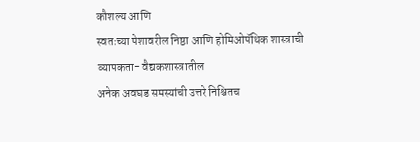कौशल्य आणि
स्वतःच्या पेशावरील निष्ठा आणि होमिओपॅथिक शास्त्राची व्यापकता- वैद्यकशास्त्रातील
अनेक अवघड समस्यांची उत्तरे निश्चितच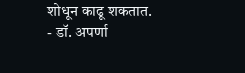शोधून काढू शकतात.
- डॉ. अपर्णा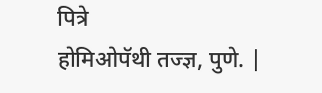पित्रे
होमिओपॅथी तज्ज्ञ, पुणे. |